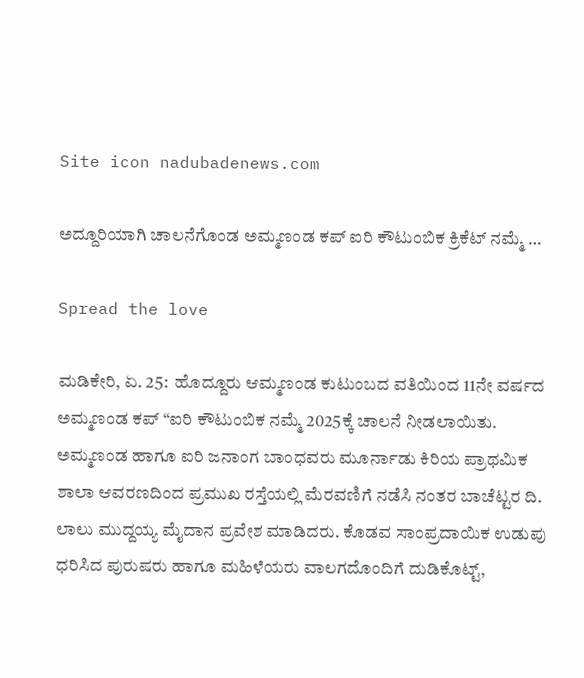Site icon nadubadenews.com

ಅದ್ದೂರಿಯಾಗಿ ಚಾಲನೆಗೊಂಡ ಅಮ್ಮಣಂಡ ಕಪ್ ಐರಿ ಕೌಟುಂಬಿಕ ಕ್ರಿಕೆಟ್ ನಮ್ಮೆ …

Spread the love

ಮಡಿಕೇರಿ, ಏ. 25:  ಹೊದ್ದೂರು ಆಮ್ಮಣಂಡ ಕುಟುಂಬದ ವತಿಯಿಂದ 11ನೇ ವರ್ಷದ ಅಮ್ಮಣಂಡ ಕಪ್ “ಐರಿ ಕೌಟುಂಬಿಕ ನಮ್ಮೆ 2025ಕ್ಕೆ ಚಾಲನೆ ನೀಡಲಾಯಿತು. ಅಮ್ಮಣಂಡ ಹಾಗೂ ಐರಿ ಜನಾಂಗ ಬಾಂಧವರು ಮೂರ್ನಾಡು ಕಿರಿಯ ಪ್ರಾಥಮಿಕ ಶಾಲಾ ಆವರಣದಿಂದ ಪ್ರಮುಖ ರಸ್ತೆಯಲ್ಲಿ ಮೆರವಣಿಗೆ ನಡೆಸಿ ನಂತರ ಬಾಚೆಟ್ಟರ ದಿ. ಲಾಲು ಮುದ್ದಯ್ಯ ಮೈದಾನ ಪ್ರವೇಶ ಮಾಡಿದರು. ಕೊಡವ ಸಾಂಪ್ರದಾಯಿಕ ಉಡುಪು ಧರಿಸಿದ ಪುರುಷರು ಹಾಗೂ ಮಹಿಳೆಯರು ವಾಲಗದೊಂದಿಗೆ ದುಡಿಕೊಟ್ಟ್,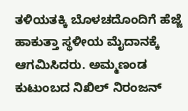ತಳಿಯತಕ್ಕಿ ಬೊಳಚದೊಂದಿಗೆ ಹೆಜ್ಜೆ ಹಾಕುತ್ತಾ ಸ್ಥಳೀಯ ಮೈದಾನಕ್ಕೆ ಆಗಮಿಸಿದರು. ಅಮ್ಮಣಂಡ ಕುಟುಂಬದ ನಿಖಿಲ್ ನಿರಂಜನ್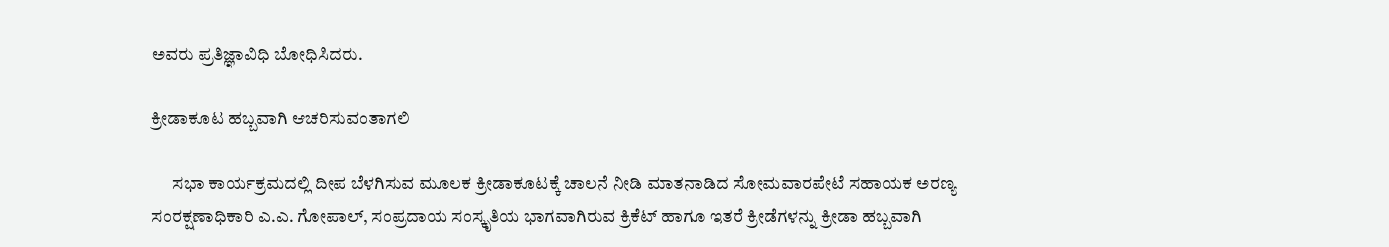ಅವರು ಪ್ರತಿಜ್ಞಾವಿಧಿ ಬೋಧಿಸಿದರು.

ಕ್ರೀಡಾಕೂಟ ಹಬ್ಬವಾಗಿ ಆಚರಿಸುವಂತಾಗಲಿ

      ಸಭಾ ಕಾರ್ಯಕ್ರಮದಲ್ಲಿ ದೀಪ ಬೆಳಗಿಸುವ ಮೂಲಕ ಕ್ರೀಡಾಕೂಟಕ್ಕೆ ಚಾಲನೆ ನೀಡಿ ಮಾತನಾಡಿದ ಸೋಮವಾರಪೇಟೆ ಸಹಾಯಕ ಅರಣ್ಯ ಸಂರಕ್ಷಣಾಧಿಕಾರಿ ಎ.ಎ. ಗೋಪಾಲ್, ಸಂಪ್ರದಾಯ ಸಂಸ್ಕೃತಿಯ ಭಾಗವಾಗಿರುವ ಕ್ರಿಕೆಟ್ ಹಾಗೂ ಇತರೆ ಕ್ರೀಡೆಗಳನ್ನು ಕ್ರೀಡಾ ಹಬ್ಬವಾಗಿ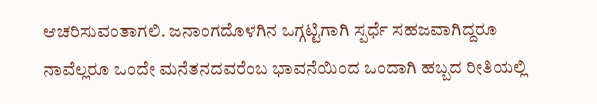ಆಚರಿಸುವಂತಾಗಲಿ. ಜನಾಂಗದೊಳಗಿನ ಒಗ್ಗಟ್ಟಿಗಾಗಿ ಸ್ಪರ್ಧೆ ಸಹಜವಾಗಿದ್ದರೂ ನಾವೆಲ್ಲರೂ ಒಂದೇ ಮನೆತನದವರೆಂಬ ಭಾವನೆಯಿಂದ ಒಂದಾಗಿ ಹಬ್ಬದ ರೀತಿಯಲ್ಲಿ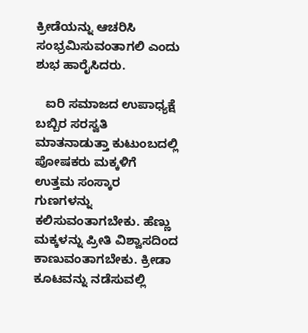ಕ್ರೀಡೆಯನ್ನು ಆಚರಿಸಿ ಸಂಭ್ರಮಿಸುವಂತಾಗಲಿ ಎಂದು ಶುಭ ಹಾರೈಸಿದರು.

   ಐರಿ ಸಮಾಜದ ಉಪಾಧ್ಯಕ್ಷೆ ಬಬ್ಬಿರ ಸರಸ್ವತಿ ಮಾತನಾಡುತ್ತಾ ಕುಟುಂಬದಲ್ಲಿ ಪೋಷಕರು ಮಕ್ಕಳಿಗೆ ಉತ್ತಮ ಸಂಸ್ಕಾರ ಗುಣಗಳನ್ನು ಕಲಿಸುವಂತಾಗಬೇಕು. ಹೆಣ್ಣು ಮಕ್ಕಳನ್ನು ಪ್ರೀತಿ ವಿಶ್ವಾಸದಿಂದ ಕಾಣುವಂತಾಗಬೇಕು. ಕ್ರೀಡಾ ಕೂಟವನ್ನು ನಡೆಸುವಲ್ಲಿ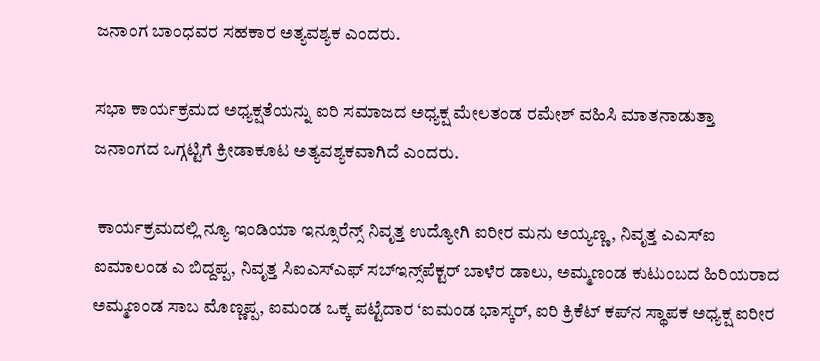ಜನಾಂಗ ಬಾಂಧವರ ಸಹಕಾರ ಅತ್ಯವಶ್ಯಕ ಎಂದರು.

ಸಭಾ ಕಾರ್ಯಕ್ರಮದ ಅಧ್ಯಕ್ಷತೆಯನ್ನು ಐರಿ ಸಮಾಜದ ಅಧ್ಯಕ್ಷ ಮೇಲತಂಡ ರಮೇಶ್ ವಹಿಸಿ ಮಾತನಾಡುತ್ತಾ ಜನಾಂಗದ ಒಗ್ಗಟ್ಟಿಗೆ ಕ್ರೀಡಾಕೂಟ ಅತ್ಯವಶ್ಯಕವಾಗಿದೆ ಎಂದರು.

 ಕಾರ್ಯಕ್ರಮದಲ್ಲಿ ನ್ಯೂ ಇಂಡಿಯಾ ಇನ್ಸೂರೆನ್ಸ್ ನಿವೃತ್ತ ಉದ್ಯೋಗಿ ಐರೀರ ಮನು ಅಯ್ಯಣ್ಣ, ನಿವೃತ್ತ ಎಎಸ್‌ಐ ಐಮಾಲಂಡ ಎ ಬಿದ್ದಪ್ಪ, ನಿವೃತ್ತ ಸಿಐಎಸ್ಎಫ್ ಸಬ್‌ಇನ್ಸ್‌ಪೆಕ್ಟರ್ ಬಾಳೆರ ಡಾಲು, ಅಮ್ಮಣಂಡ ಕುಟುಂಬದ ಹಿರಿಯರಾದ ಅಮ್ಮಣಂಡ ಸಾಬ ಮೊಣ್ಣಪ್ಪ, ಐಮಂಡ ಒಕ್ಕ ಪಟ್ಟೆದಾರ ‘ಐಮಂಡ ಭಾಸ್ಕರ್, ಐರಿ ಕ್ರಿಕೆಟ್ ಕಪ್‌ನ ಸ್ಥಾಪಕ ಅಧ್ಯಕ್ಷ ಐರೀರ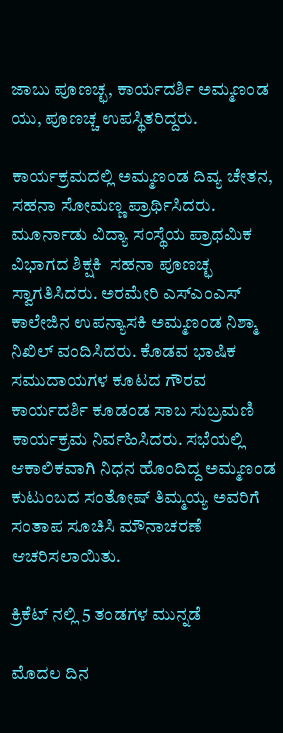ಜಾಬು ಪೂಣಚ್ಛ, ಕಾರ್ಯದರ್ಶಿ ಅಮ್ಮಣಂಡ ಯು, ಪೂಣಚ್ಚ ಉಪಸ್ಥಿತರಿದ್ದರು.

ಕಾರ್ಯಕ್ರಮದಲ್ಲಿ ಅಮ್ಮಣಂಡ ದಿವ್ಯ ಚೇತನ, ಸಹನಾ ಸೋಮಣ್ಣ ಪ್ರಾರ್ಥಿಸಿದರು. ಮೂರ್ನಾಡು ವಿದ್ಯಾ ಸಂಸ್ಥೆಯ ಪ್ರಾಥಮಿಕ ವಿಭಾಗದ ಶಿಕ್ಷಕಿ  ಸಹನಾ ಪೂಣಚ್ಛ ಸ್ವಾಗತಿಸಿದರು. ಅರಮೇರಿ ಎಸ್‌ಎಂಎಸ್ ಕಾಲೇಜಿನ ಉಪನ್ಯಾಸಕಿ ಅಮ್ಮಣಂಡ ನಿಶ್ಮಾ ನಿಖಿಲ್ ವಂದಿಸಿದರು. ಕೊಡವ ಭಾಷಿಕ ಸಮುದಾಯಗಳ ಕೂಟದ ಗೌರವ ಕಾರ್ಯದರ್ಶಿ ಕೂಡಂಡ ಸಾಬ ಸುಬ್ರಮಣಿ ಕಾರ್ಯಕ್ರಮ ನಿರ್ವಹಿಸಿದರು. ಸಭೆಯಲ್ಲಿ ಆಕಾಲಿಕವಾಗಿ ನಿಧನ ಹೊಂದಿದ್ದ ಅಮ್ಮಣಂಡ ಕುಟುಂಬದ ಸಂತೋಷ್ ತಿಮ್ಮಯ್ಯ ಅವರಿಗೆ ಸಂತಾಪ ಸೂಚಿಸಿ ಮೌನಾಚರಣೆ ಆಚರಿಸಲಾಯಿತು.

ಕ್ರಿಕೆಟ್ ನಲ್ಲಿ 5 ತಂಡಗಳ ಮುನ್ನಡೆ

ಮೊದಲ ದಿನ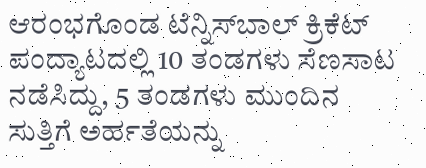ಆರಂಭಗೊಂಡ ಟೆನ್ನಿಸ್‌ಬಾಲ್ ಕ್ರಿಕೆಟ್ ಪಂದ್ಯಾಟದಲ್ಲಿ 10 ತಂಡಗಳು ಸೆಣಸಾಟ ನಡೆಸಿದ್ದು, 5 ತಂಡಗಳು ಮುಂದಿನ ಸುತ್ತಿಗೆ ಅರ್ಹತೆಯನ್ನು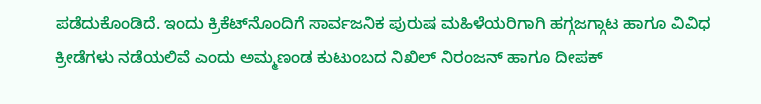ಪಡೆದುಕೊಂಡಿದೆ. ಇಂದು ಕ್ರಿಕೆಟ್‌ನೊಂದಿಗೆ ಸಾರ್ವಜನಿಕ ಪುರುಷ ಮಹಿಳೆಯರಿಗಾಗಿ ಹಗ್ಗಜಗ್ಗಾಟ ಹಾಗೂ ವಿವಿಧ ಕ್ರೀಡೆಗಳು ನಡೆಯಲಿವೆ ಎಂದು ಅಮ್ಮಣಂಡ ಕುಟುಂಬದ ನಿಖಿಲ್ ನಿರಂಜನ್ ಹಾಗೂ ದೀಪಕ್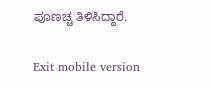ಪೂಣಚ್ಚ ತಿಳಿಸಿದ್ದಾರೆ.

Exit mobile version